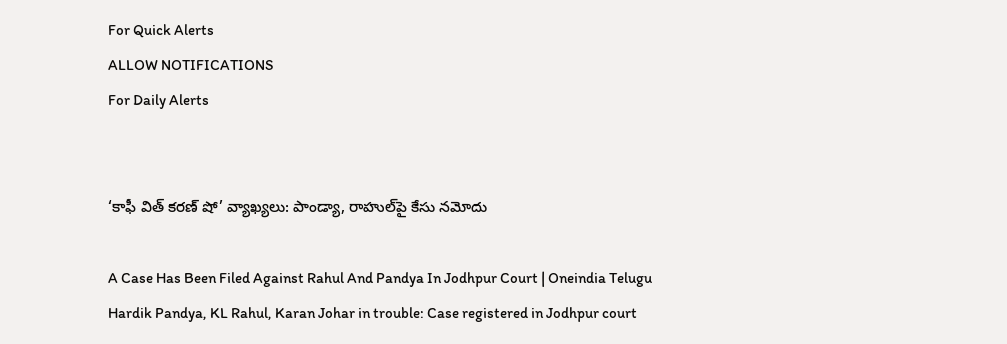For Quick Alerts
ALLOW NOTIFICATIONS
For Daily Alerts


‘కాఫీ విత్‌ కరణ్‌ షో’ వ్యాఖ్యలు: పాండ్యా, రాహుల్‌పై కేసు నమోదు

A Case Has Been Filed Against Rahul And Pandya In Jodhpur Court | Oneindia Telugu
Hardik Pandya, KL Rahul, Karan Johar in trouble: Case registered in Jodhpur court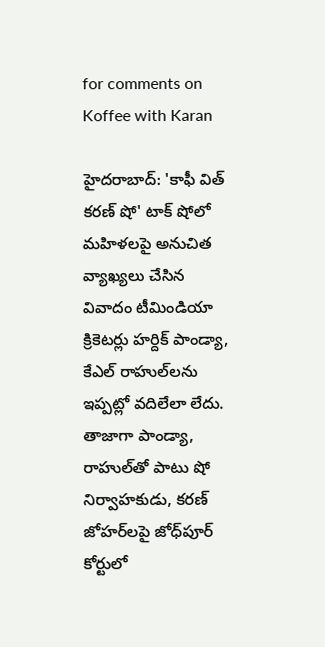for comments on Koffee with Karan

హైదరాబాద్: 'కాఫీ విత్‌ కరణ్‌ షో' టాక్ షోలో మహిళలపై అనుచిత వ్యాఖ్యలు చేసిన వివాదం టీమిండియా క్రికెటర్లు హర్దిక్‌ పాండ్యా, కేఎల్‌ రాహుల్‌లను ఇప్పట్లో వదిలేలా లేదు. తాజాగా పాండ్యా, రాహుల్‌తో పాటు షో నిర్వాహకుడు, కరణ్‌ జోహర్‌లపై జోధ్‌పూర్ కోర్టులో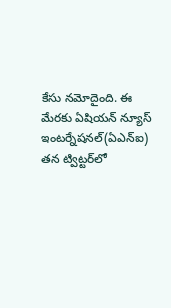కేసు నమోదైంది. ఈ మేరకు ఏషియన్ న్యూస్ ఇంటర్నేషనల్(ఏఎన్ఐ) తన ట్విట్టర్‌లో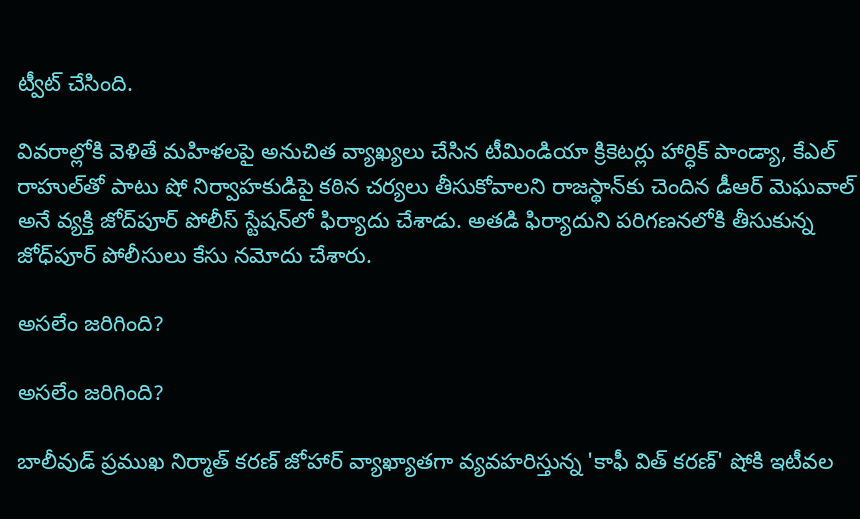ట్వీట్ చేసింది.

వివరాల్లోకి వెళితే మహిళలపై అనుచిత వ్యాఖ్యలు చేసిన టీమిండియా క్రికెటర్లు హార్ధిక్ పాండ్యా, కేఎల్ రాహుల్‌తో పాటు షో నిర్వాహకుడిపై కఠిన చర్యలు తీసుకోవాలని రాజస్థాన్‌కు చెందిన డీఆర్‌ మెఘవాల్‌ అనే వ్యక్తి జోద్‌పూర్‌ పోలీస్‌ స్టేషన్‌లో ఫిర్యాదు చేశాడు. అతడి ఫిర్యాదుని పరిగణనలోకి తీసుకున్న జోధ్‌పూర్ పోలీసులు కేసు నమోదు చేశారు.

అసలేం జరిగింది?

అసలేం జరిగింది?

బాలీవుడ్ ప్రముఖ నిర్మాత్ కరణ్ జోహార్‌ వ్యాఖ్యాతగా వ్యవహరిస్తున్న 'కాఫీ విత్ కరణ్' షోకి ఇటీవల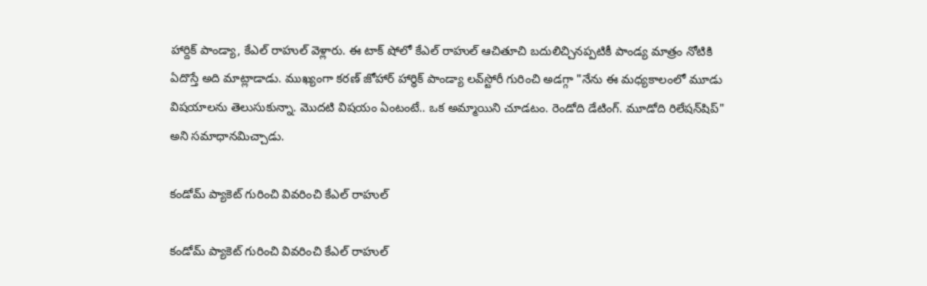హార్దిక్ పాండ్యా, కేఎల్ రాహుల్ వెళ్లారు. ఈ టాక్ షోలో కేఎల్ రాహుల్ ఆచితూచి బదులిచ్చినప్పటికీ పాండ్య మాత్రం నోటికి ఏదొస్తే అది మాట్లాడాడు. ముఖ్యంగా కరణ్ జోహార్ హార్ధిక్ పాండ్యా లవ్‌స్టోరీ గురించి అడగ్గా "నేను ఈ మధ్యకాలంలో మూడు విషయాలను తెలుసుకున్నా. మొదటి విషయం ఏంటంటే.. ఒక అమ్మాయిని చూడటం. రెండోది డేటింగ్‌. మూడోది రిలేషన్‌షిప్‌" అని సమాధానమిచ్చాడు.

కండోమ్‌ ప్యాకెట్ గురించి వివరించి కేఎల్ రాహుల్

కండోమ్‌ ప్యాకెట్ గురించి వివరించి కేఎల్ రాహుల్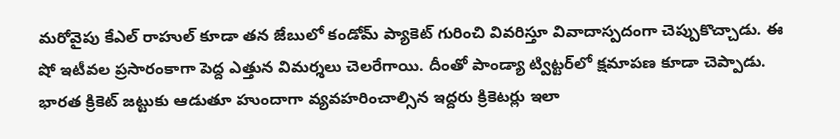మరోవైపు కేఎల్ రాహుల్ కూడా తన జేబులో కండోమ్‌ ప్యాకెట్ గురించి వివరిస్తూ వివాదాస్పదంగా చెప్పుకొచ్చాడు. ఈ షో ఇటీవల ప్రసారంకాగా పెద్ద ఎత్తున విమర్శలు చెలరేగాయి. దీంతో పాండ్యా ట్విట్టర్‌లో క్షమాపణ కూడా చెప్పాడు. భారత క్రికెట్ జట్టుకు ఆడుతూ హుందాగా వ్యవహరించాల్సిన ఇద్దరు క్రికెటర్లు ఇలా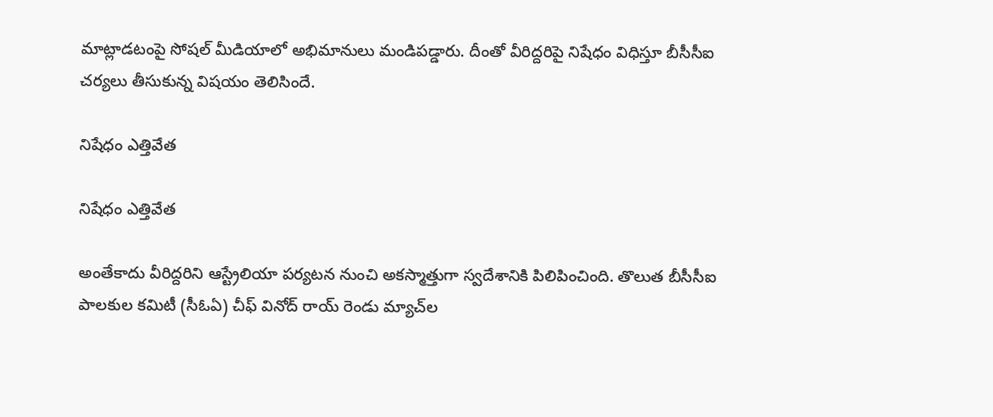మాట్లాడటంపై సోషల్ మీడియాలో అభిమానులు మండిపడ్డారు. దీంతో వీరిద్దరిపై నిషేధం విధిస్తూ బీసీసీఐ చర్యలు తీసుకున్న విషయం తెలిసిందే.

నిషేధం ఎత్తివేత

నిషేధం ఎత్తివేత

అంతేకాదు వీరిద్దరిని ఆస్ట్రేలియా పర్యటన నుంచి అకస్మాత్తుగా స్వదేశానికి పిలిపించింది. తొలుత బీసీసీఐ పాలకుల కమిటీ (సీఓఏ) చీఫ్‌ వినోద్‌ రాయ్‌ రెండు మ్యాచ్‌ల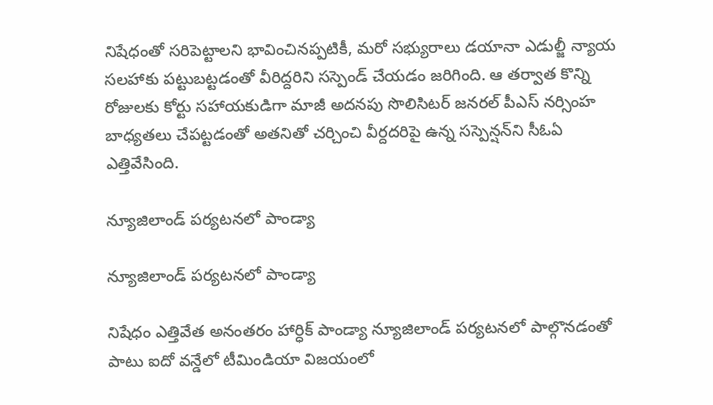నిషేధంతో సరిపెట్టాలని భావించినప్పటికీ, మరో సభ్యురాలు డయానా ఎడుల్జీ న్యాయ సలహాకు పట్టుబట్టడంతో వీరిద్దరిని సస్పెండ్ చేయడం జరిగింది. ఆ తర్వాత కొన్ని రోజులకు కోర్టు సహాయకుడిగా మాజీ అదనపు సొలిసిటర్ జనరల్ పీఎస్ నర్సింహ బాధ్యతలు చేపట్టడంతో అతనితో చర్చించి వీర్దదరిపై ఉన్న సస్పెన్షన్‌‌ని సీఓఏ ఎత్తివేసింది.

న్యూజిలాండ్ పర్యటనలో పాండ్యా

న్యూజిలాండ్ పర్యటనలో పాండ్యా

నిషేధం ఎత్తివేత అనంతరం హార్ధిక్ పాండ్యా న్యూజిలాండ్‌ పర్యటనలో పాల్గొనడంతో పాటు ఐదో వన్డేలో టీమిండియా విజయంలో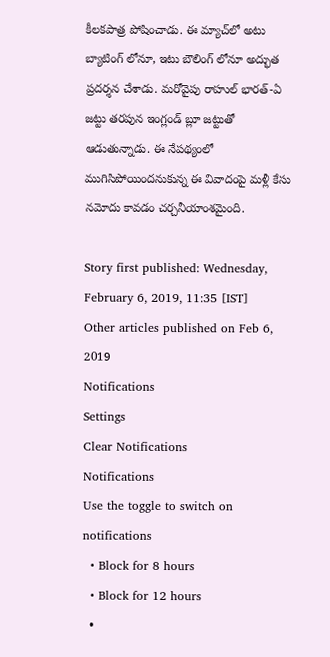కీలకపాత్ర పోషించాడు. ఈ మ్యాచ్‌లో అటు బ్యాటింగ్ లోనూ, ఇటు బౌలింగ్ లోనూ అద్భుత ప్రదర్శన చేశాడు. మరోవైపు రాహుల్‌ భారత్‌-ఏ జట్టు తరపున ఇంగ్లండ్‌ బ్లూ జట్టుతో ఆడుతున్నాడు. ఈ నేపథ్యంలో ముగిసిపోయిందనుకున్న ఈ వివాదంపై మళ్లీ కేసు నమోదు కావడం చర్చనీయాంశమైంది.

Story first published: Wednesday, February 6, 2019, 11:35 [IST]
Other articles published on Feb 6, 2019
Notifications
Settings
Clear Notifications
Notifications
Use the toggle to switch on notifications
  • Block for 8 hours
  • Block for 12 hours
  •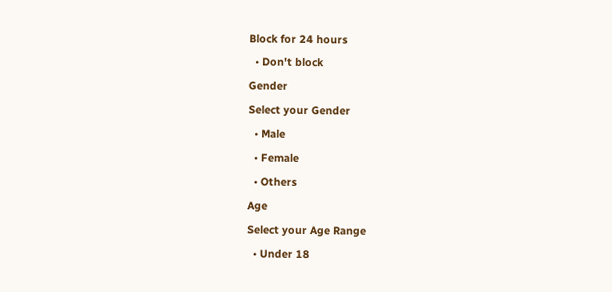Block for 24 hours
  • Don't block
Gender
Select your Gender
  • Male
  • Female
  • Others
Age
Select your Age Range
  • Under 18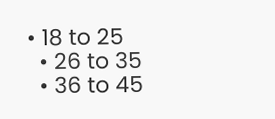• 18 to 25
  • 26 to 35
  • 36 to 45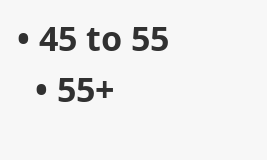• 45 to 55
  • 55+